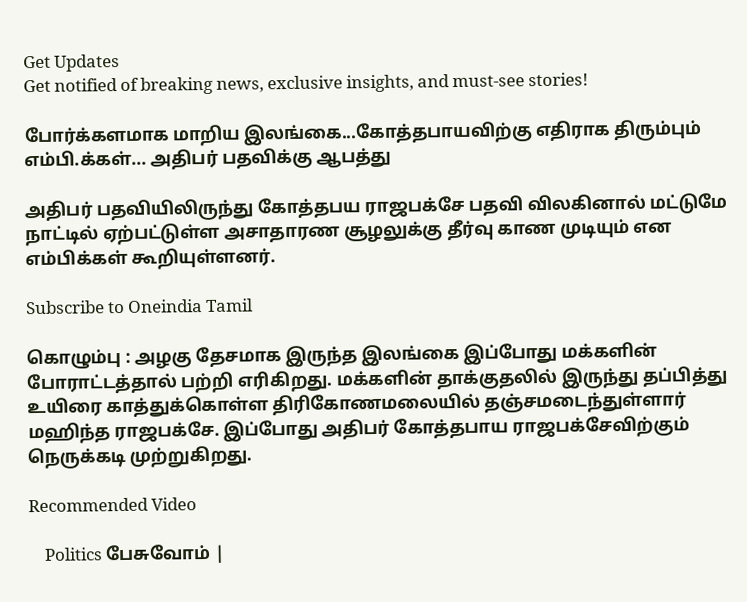Get Updates
Get notified of breaking news, exclusive insights, and must-see stories!

போர்க்களமாக மாறிய இலங்கை...கோத்தபாயவிற்கு எதிராக திரும்பும் எம்பி.க்கள்... அதிபர் பதவிக்கு ஆபத்து

அதிபர் பதவியிலிருந்து கோத்தபய ராஜபக்சே பதவி விலகினால் மட்டுமே நாட்டில் ஏற்பட்டுள்ள அசாதாரண சூழலுக்கு தீர்வு காண முடியும் என எம்பிக்கள் கூறியுள்ளனர்.

Subscribe to Oneindia Tamil

கொழும்பு : அழகு தேசமாக இருந்த இலங்கை இப்போது மக்களின் போராட்டத்தால் பற்றி எரிகிறது. மக்களின் தாக்குதலில் இருந்து தப்பித்து உயிரை காத்துக்கொள்ள திரிகோணமலையில் தஞ்சமடைந்துள்ளார் மஹிந்த ராஜபக்சே. இப்போது அதிபர் கோத்தபாய ராஜபக்சேவிற்கும் நெருக்கடி முற்றுகிறது.

Recommended Video

    Politics பேசுவோம் |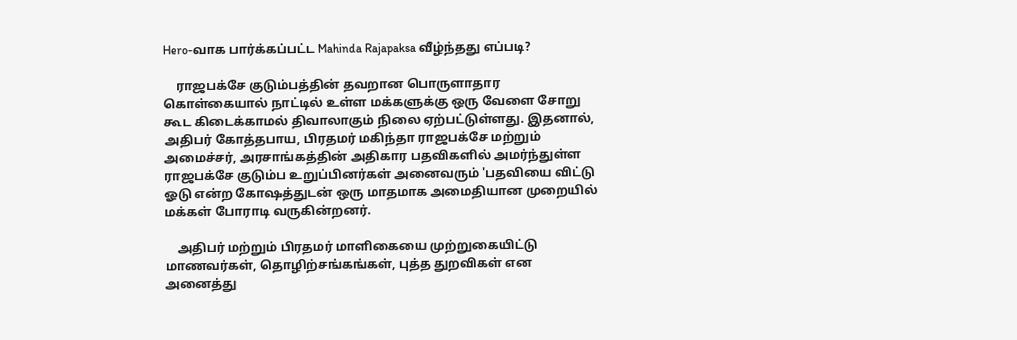Hero-வாக பார்க்கப்பட்ட Mahinda Rajapaksa வீழ்ந்தது எப்படி?

    ராஜபக்சே குடும்பத்தின் தவறான பொருளாதார கொள்கையால் நாட்டில் உள்ள மக்களுக்கு ஒரு வேளை சோறு கூட கிடைக்காமல் திவாலாகும் நிலை ஏற்பட்டுள்ளது. இதனால், அதிபர் கோத்தபாய, பிரதமர் மகிந்தா ராஜபக்சே மற்றும் அமைச்சர், அரசாங்கத்தின் அதிகார பதவிகளில் அமர்ந்துள்ள ராஜபக்சே குடும்ப உறுப்பினர்கள் அனைவரும் 'பதவியை விட்டு ஓடு என்ற கோஷத்துடன் ஒரு மாதமாக அமைதியான முறையில் மக்கள் போராடி வருகின்றனர்.

    அதிபர் மற்றும் பிரதமர் மாளிகையை முற்றுகையிட்டு மாணவர்கள், தொழிற்சங்கங்கள், புத்த துறவிகள் என அனைத்து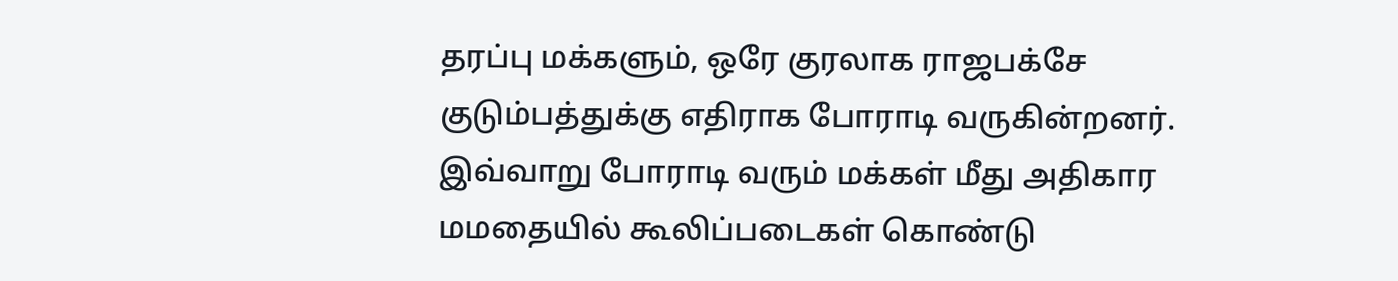தரப்பு மக்களும், ஒரே குரலாக ராஜபக்சே குடும்பத்துக்கு எதிராக போராடி வருகின்றனர். இவ்வாறு போராடி வரும் மக்கள் மீது அதிகார மமதையில் கூலிப்படைகள் கொண்டு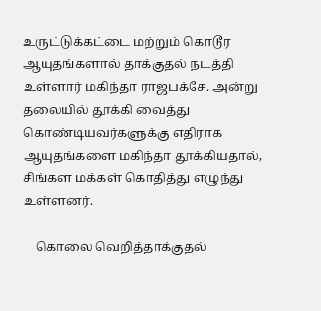உருட்டுக்கட்டை மற்றும் கொடூர ஆயுதங்களால் தாக்குதல் நடத்தி உள்ளார் மகிந்தா ராஜபக்சே. அன்று தலையில் தூக்கி வைத்து கொண்டியவர்களுக்கு எதிராக ஆயுதங்களை மகிந்தா தூக்கியதால், சிங்கள மக்கள் கொதித்து எழுந்து உள்ளனர்.

    கொலை வெறித்தாக்குதல்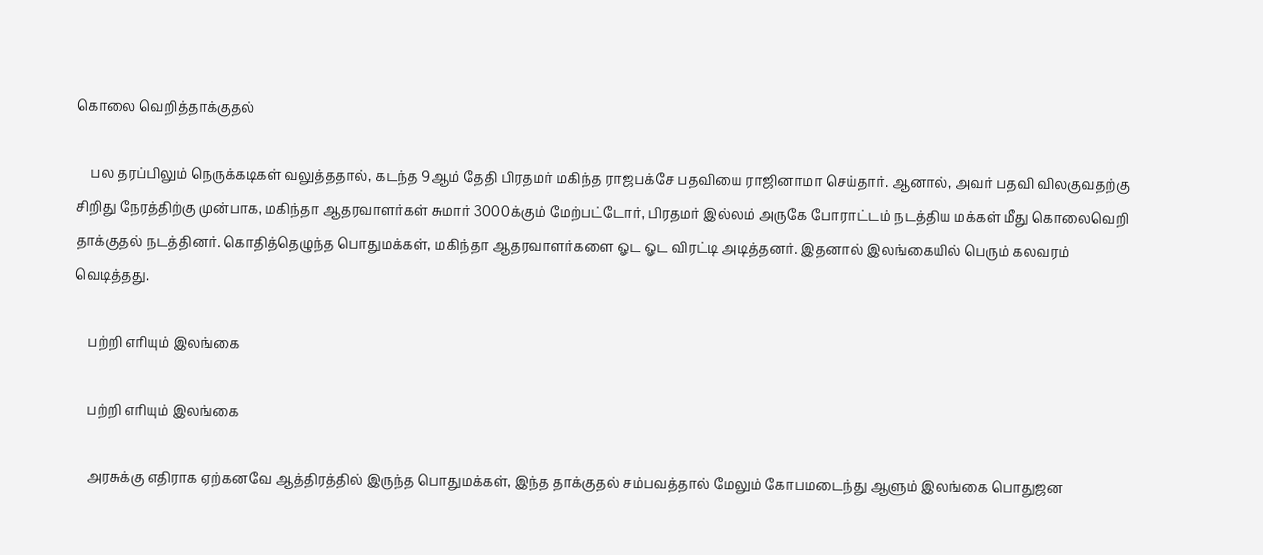கொலை வெறித்தாக்குதல்

    பல தரப்பிலும் நெருக்கடிகள் வலுத்ததால், கடந்த 9ஆம் தேதி பிரதமர் மகிந்த ராஜபக்சே பதவியை ராஜினாமா செய்தார். ஆனால், அவர் பதவி விலகுவதற்கு சிறிது நேரத்திற்கு முன்பாக, மகிந்தா ஆதரவாளர்கள் சுமார் 3000க்கும் மேற்பட்டோர், பிரதமர் இல்லம் அருகே போராட்டம் நடத்திய மக்கள் மீது கொலைவெறி தாக்குதல் நடத்தினர். கொதித்தெழுந்த பொதுமக்கள், மகிந்தா ஆதரவாளர்களை ஓட ஓட விரட்டி அடித்தனர். இதனால் இலங்கையில் பெரும் கலவரம் வெடித்தது.

    பற்றி எரியும் இலங்கை

    பற்றி எரியும் இலங்கை

    அரசுக்கு எதிராக ஏற்கனவே ஆத்திரத்தில் இருந்த பொதுமக்கள், இந்த தாக்குதல் சம்பவத்தால் மேலும் கோபமடைந்து ஆளும் இலங்கை பொதுஜன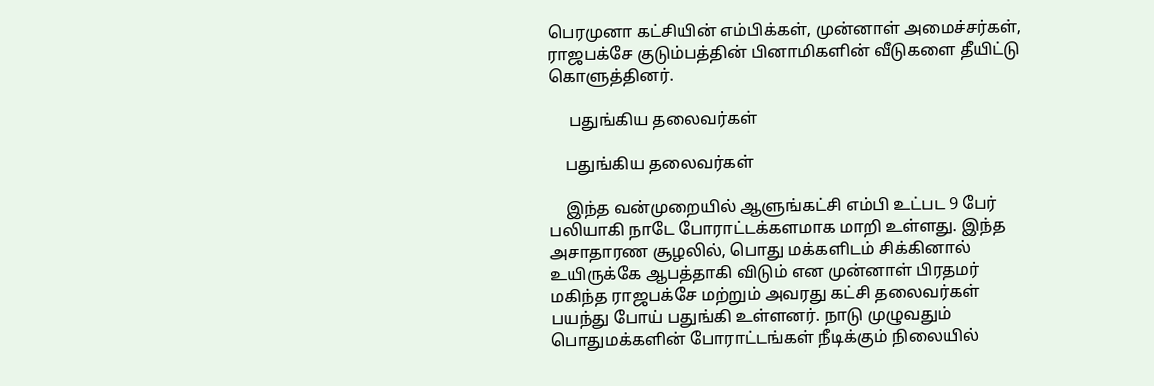பெரமுனா கட்சியின் எம்பிக்கள், முன்னாள் அமைச்சர்கள், ராஜபக்சே குடும்பத்தின் பினாமிகளின் வீடுகளை தீயிட்டு கொளுத்தினர்.

     பதுங்கிய தலைவர்கள்

    பதுங்கிய தலைவர்கள்

    இந்த வன்முறையில் ஆளுங்கட்சி எம்பி உட்பட 9 பேர் பலியாகி நாடே போராட்டக்களமாக மாறி உள்ளது. இந்த அசாதாரண சூழலில், பொது மக்களிடம் சிக்கினால் உயிருக்கே ஆபத்தாகி விடும் என முன்னாள் பிரதமர் மகிந்த ராஜபக்சே மற்றும் அவரது கட்சி தலைவர்கள் பயந்து போய் பதுங்கி உள்ளனர். நாடு முழுவதும் பொதுமக்களின் போராட்டங்கள் நீடிக்கும் நிலையில்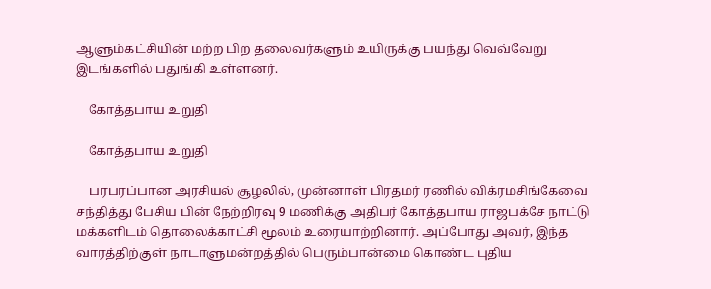ஆளும்கட்சியின் மற்ற பிற தலைவர்களும் உயிருக்கு பயந்து வெவ்வேறு இடங்களில் பதுங்கி உள்ளனர்.

    கோத்தபாய உறுதி

    கோத்தபாய உறுதி

    பரபரப்பான அரசியல் சூழலில், முன்னாள் பிரதமர் ரணில் விக்ரமசிங்கேவை சந்தித்து பேசிய பின் நேற்றிரவு 9 மணிக்கு அதிபர் கோத்தபாய ராஜபக்சே நாட்டு மக்களிடம் தொலைக்காட்சி மூலம் உரையாற்றினார். அப்போது அவர், இந்த வாரத்திற்குள் நாடாளுமன்றத்தில் பெரும்பான்மை கொண்ட புதிய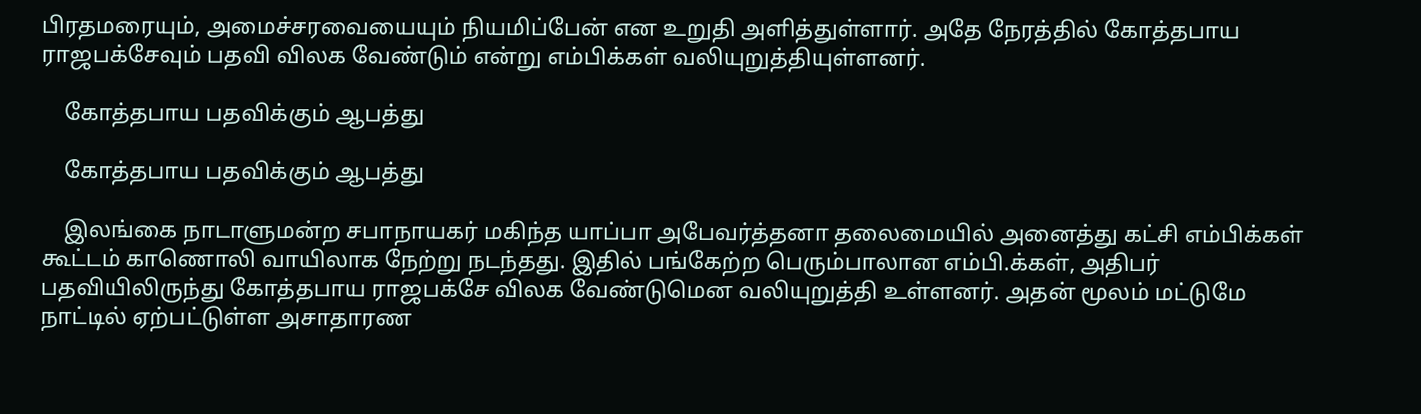பிரதமரையும், அமைச்சரவையையும் நியமிப்பேன் என உறுதி அளித்துள்ளார். அதே நேரத்தில் கோத்தபாய ராஜபக்சேவும் பதவி விலக வேண்டும் என்று எம்பிக்கள் வலியுறுத்தியுள்ளனர்.

    கோத்தபாய பதவிக்கும் ஆபத்து

    கோத்தபாய பதவிக்கும் ஆபத்து

    இலங்கை நாடாளுமன்ற சபாநாயகர் மகிந்த யாப்பா அபேவர்த்தனா தலைமையில் அனைத்து கட்சி எம்பிக்கள் கூட்டம் காணொலி வாயிலாக நேற்று நடந்தது. இதில் பங்கேற்ற பெரும்பாலான எம்பி.க்கள், அதிபர் பதவியிலிருந்து கோத்தபாய ராஜபக்சே விலக வேண்டுமென வலியுறுத்தி உள்ளனர். அதன் மூலம் மட்டுமே நாட்டில் ஏற்பட்டுள்ள அசாதாரண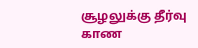சூழலுக்கு தீர்வு காண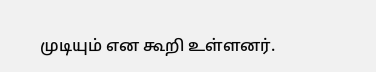முடியும் என கூறி உள்ளனர்.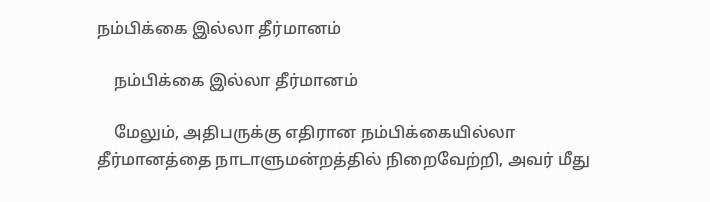நம்பிக்கை இல்லா தீர்மானம்

    நம்பிக்கை இல்லா தீர்மானம்

    மேலும், அதிபருக்கு எதிரான நம்பிக்கையில்லா தீர்மானத்தை நாடாளுமன்றத்தில் நிறைவேற்றி, அவர் மீது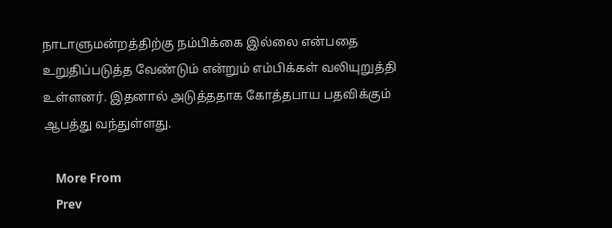நாடாளுமன்றத்திற்கு நம்பிக்கை இல்லை என்பதை உறுதிப்படுத்த வேண்டும் என்றும் எம்பிக்கள் வலியுறுத்தி உள்ளனர். இதனால் அடுத்ததாக கோத்தபாய பதவிக்கும் ஆபத்து வந்துள்ளது.

    More From
    Prev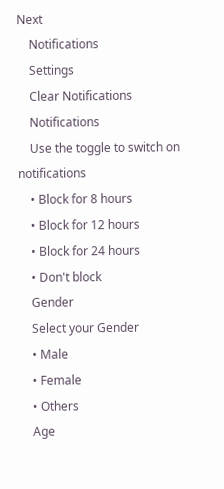Next
    Notifications
    Settings
    Clear Notifications
    Notifications
    Use the toggle to switch on notifications
    • Block for 8 hours
    • Block for 12 hours
    • Block for 24 hours
    • Don't block
    Gender
    Select your Gender
    • Male
    • Female
    • Others
    Age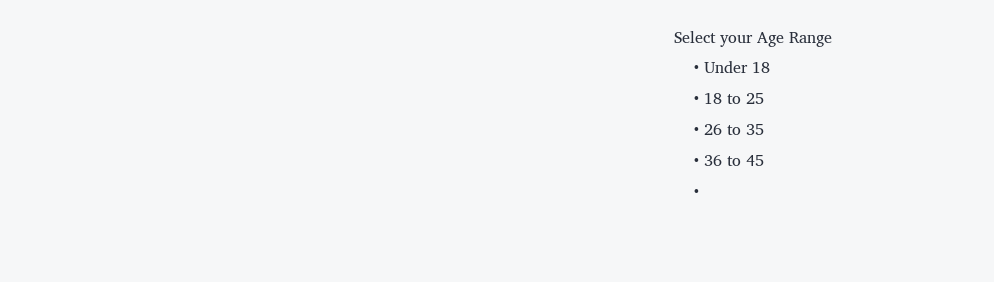Select your Age Range
    • Under 18
    • 18 to 25
    • 26 to 35
    • 36 to 45
    •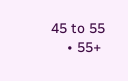45 to 55
    • 55+